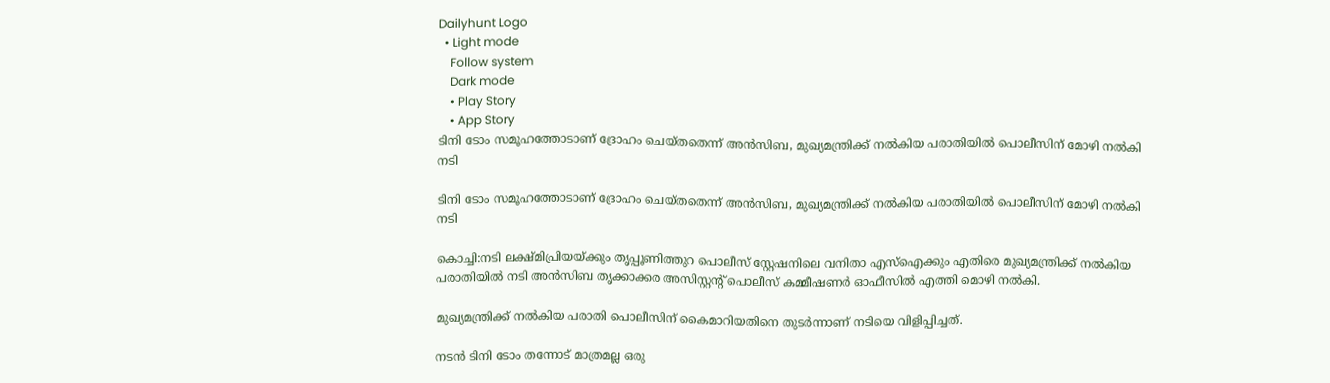Dailyhunt Logo
  • Light mode
    Follow system
    Dark mode
    • Play Story
    • App Story
ടിനി ടോം സമൂഹത്തോടാണ് ദ്രോഹം ചെയ്തതെന്ന് അന്‍സിബ, മുഖ്യമന്ത്രിക്ക് നല്‍കിയ പരാതിയില്‍ പൊലീസിന് മോഴി നല്‍കി നടി

ടിനി ടോം സമൂഹത്തോടാണ് ദ്രോഹം ചെയ്തതെന്ന് അന്‍സിബ, മുഖ്യമന്ത്രിക്ക് നല്‍കിയ പരാതിയില്‍ പൊലീസിന് മോഴി നല്‍കി നടി

കൊച്ചി:നടി ലക്ഷ്മിപ്രിയയ്‌ക്കും തൃപ്പൂണിത്തുറ പൊലീസ് സ്റ്റേഷനിലെ വനിതാ എസ്‌ഐക്കും എതിരെ മുഖ്യമന്ത്രിക്ക് നല്‍കിയ പരാതിയില്‍ നടി അന്‍സിബ തൃക്കാക്കര അസിസ്റ്റന്റ് പൊലീസ് കമ്മീഷണര്‍ ഓഫീസില്‍ എത്തി മൊഴി നല്‍കി.

മുഖ്യമന്ത്രിക്ക് നല്‍കിയ പരാതി പൊലീസിന് കൈമാറിയതിനെ തുടര്‍ന്നാണ് നടിയെ വിളിപ്പിച്ചത്.

നടന്‍ ടിനി ടോം തന്നോട് മാത്രമല്ല ഒരു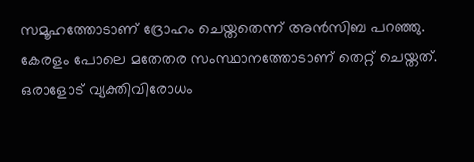സമൂഹത്തോടാണ് ദ്രോഹം ചെയ്തതെന്ന് അന്‍സിബ പറഞ്ഞു. കേരളം പോലെ മതേതര സംസ്ഥാനത്തോടാണ് തെറ്റ് ചെയ്തത്. ഒരാളോട് വ്യക്തിവിരോധം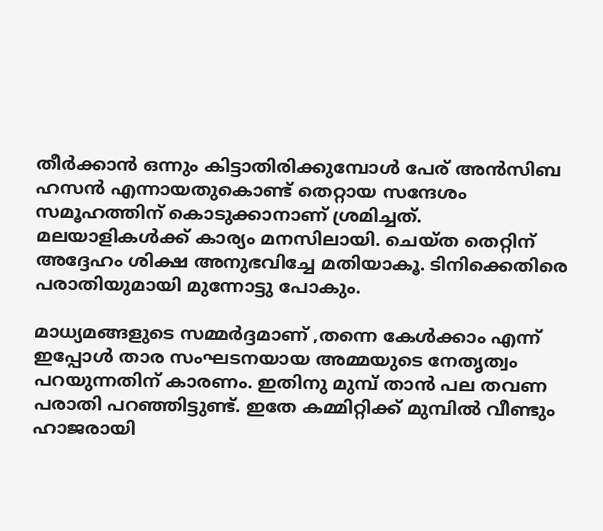തീര്‍ക്കാന്‍ ഒന്നും കിട്ടാതിരിക്കുമ്പോള്‍ പേര് അന്‍സിബ ഹസന്‍ എന്നായതുകൊണ്ട് തെറ്റായ സന്ദേശം സമൂഹത്തിന് കൊടുക്കാനാണ് ശ്രമിച്ചത്. മലയാളികള്‍ക്ക് കാര്യം മനസിലായി. ചെയ്ത തെറ്റിന് അദ്ദേഹം ശിക്ഷ അനുഭവിച്ചേ മതിയാകൂ. ടിനിക്കെതിരെ പരാതിയുമായി മുന്നോട്ടു പോകും.

മാധ്യമങ്ങളുടെ സമ്മര്‍ദ്ദമാണ് ,തന്നെ കേള്‍ക്കാം എന്ന് ഇപ്പോള്‍ താര സംഘടനയായ അമ്മയുടെ നേതൃത്വം പറയുന്നതിന് കാരണം. ഇതിനു മുമ്പ് താന്‍ പല തവണ പരാതി പറഞ്ഞിട്ടുണ്ട്. ഇതേ കമ്മിറ്റിക്ക് മുമ്പില്‍ വീണ്ടും ഹാജരായി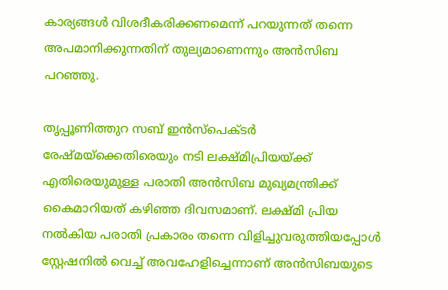കാര്യങ്ങള്‍ വിശദീകരിക്കണമെന്ന് പറയുന്നത് തന്നെ അപമാനിക്കുന്നതിന് തുല്യമാണെന്നും അന്‍സിബ പറഞ്ഞു.

തൃപ്പൂണിത്തുറ സബ് ഇന്‍സ്‌പെക്ടര്‍ രേഷ്മയ്‌ക്കെതിരെയും നടി ലക്ഷ്മിപ്രിയയ്‌ക്ക് എതിരെയുമുള്ള പരാതി അന്‍സിബ മുഖ്യമന്ത്രിക്ക് കൈമാറിയത് കഴിഞ്ഞ ദിവസമാണ്. ലക്ഷ്മി പ്രിയ നല്‍കിയ പരാതി പ്രകാരം തന്നെ വിളിച്ചുവരുത്തിയപ്പോള്‍ സ്റ്റേഷനില്‍ വെച്ച്‌ അവഹേളിച്ചെന്നാണ് അന്‍സിബയുടെ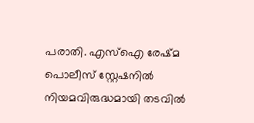പരാതി. എസ്‌ഐ രേഷ്മ പൊലീസ് സ്റ്റേഷനില്‍ നിയമവിരുദ്ധമായി തടവില്‍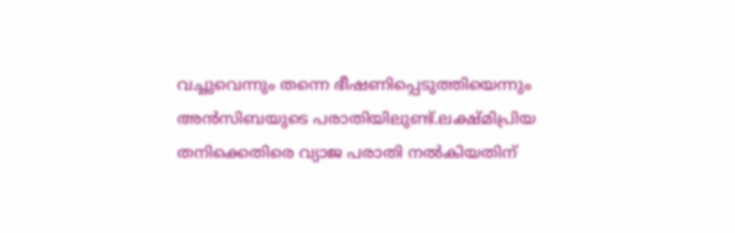വച്ചുവെന്നും തന്നെ ഭീഷണിപ്പെടുത്തിയെന്നും അന്‍സിബയുടെ പരാതിയിലുണ്ട്.ലക്ഷ്മിപ്രിയ തനിക്കെതിരെ വ്യാജ പരാതി നല്‍കിയതിന്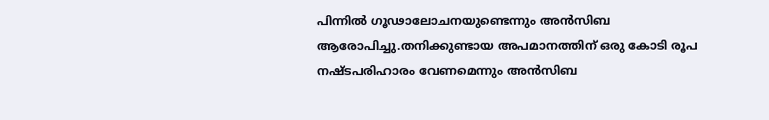പിന്നില്‍ ഗൂഢാലോചനയുണ്ടെന്നും അന്‍സിബ ആരോപിച്ചു.തനിക്കുണ്ടായ അപമാനത്തിന് ഒരു കോടി രൂപ നഷ്ടപരിഹാരം വേണമെന്നും അന്‍സിബ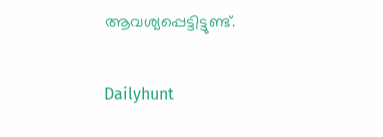ആവശ്യപ്പെട്ടിട്ടുണ്ട്.

Dailyhunt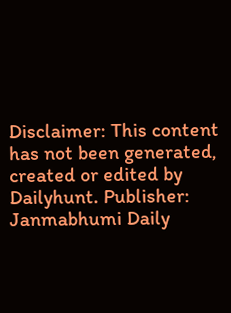Disclaimer: This content has not been generated, created or edited by Dailyhunt. Publisher: Janmabhumi Daily